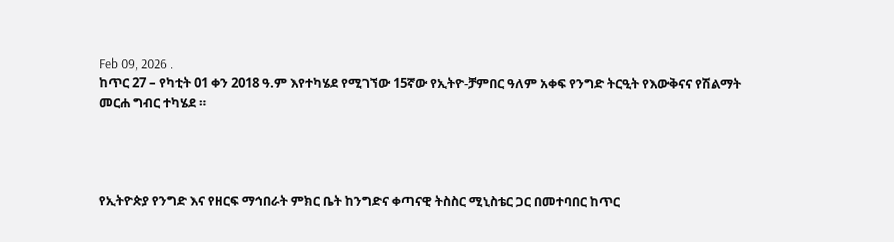Feb 09, 2026 .
ከጥር 27 – የካቲት 01 ቀን 2018 ዓ.ም እየተካሄደ የሚገኘው 15ኛው የኢትዮ-ቻምበር ዓለም አቀፍ የንግድ ትርዒት የእውቅናና የሽልማት መርሐ ግብር ተካሄደ ።




የኢትዮጵያ የንግድ እና የዘርፍ ማኅበራት ምክር ቤት ከንግድና ቀጣናዊ ትስስር ሚኒስቴር ጋር በመተባበር ከጥር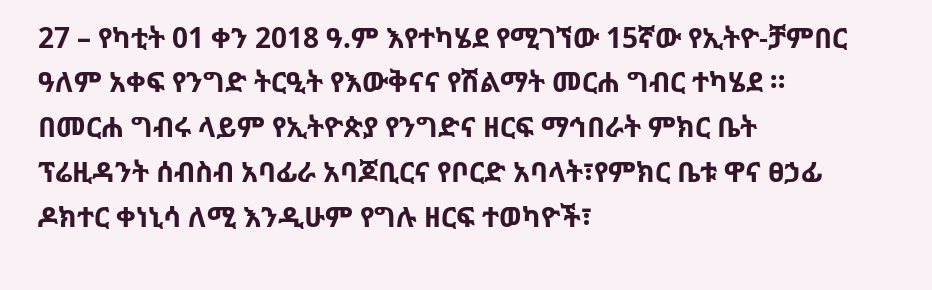27 – የካቲት 01 ቀን 2018 ዓ.ም እየተካሄደ የሚገኘው 15ኛው የኢትዮ-ቻምበር ዓለም አቀፍ የንግድ ትርዒት የእውቅናና የሽልማት መርሐ ግብር ተካሄደ ።
በመርሐ ግብሩ ላይም የኢትዮጵያ የንግድና ዘርፍ ማኅበራት ምክር ቤት ፕሬዚዳንት ሰብስብ አባፊራ አባጆቢርና የቦርድ አባላት፣የምክር ቤቱ ዋና ፀኃፊ ዶክተር ቀነኒሳ ለሚ እንዲሁም የግሉ ዘርፍ ተወካዮች፣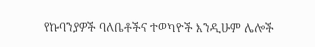የኩባንያዎች ባለቤቶችና ተወካዮች እንዲሁም ሌሎች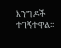እንግዶች ተገኝተዋል፡፡